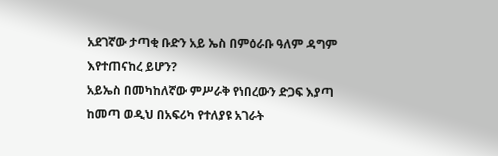አደገኛው ታጣቂ ቡድን አይ ኤስ በምዕራቡ ዓለም ዳግም እየተጠናከረ ይሆን?
አይኤስ በመካከለኛው ምሥራቅ የነበረውን ድጋፍ እያጣ ከመጣ ወዲህ በአፍሪካ የተለያዩ አገራት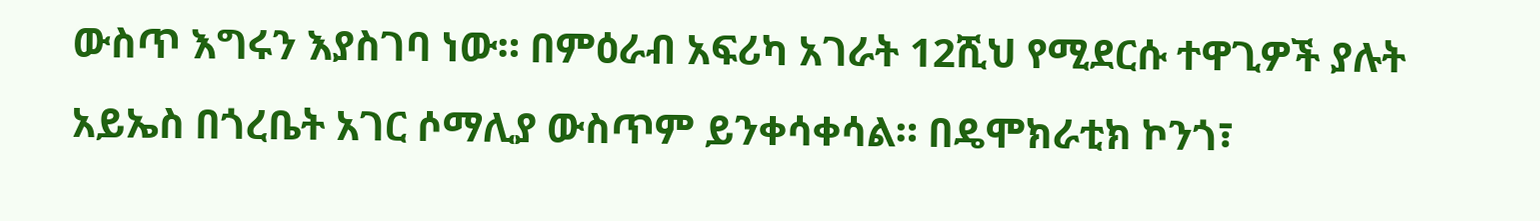ውስጥ እግሩን እያስገባ ነው። በምዕራብ አፍሪካ አገራት 12ሺህ የሚደርሱ ተዋጊዎች ያሉት አይኤስ በጎረቤት አገር ሶማሊያ ውስጥም ይንቀሳቀሳል። በዴሞክራቲክ ኮንጎ፣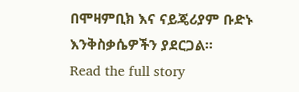በሞዛምቢክ እና ናይጄሪያም ቡድኑ እንቅስቃሴዎችን ያደርጋል።
Read the full story